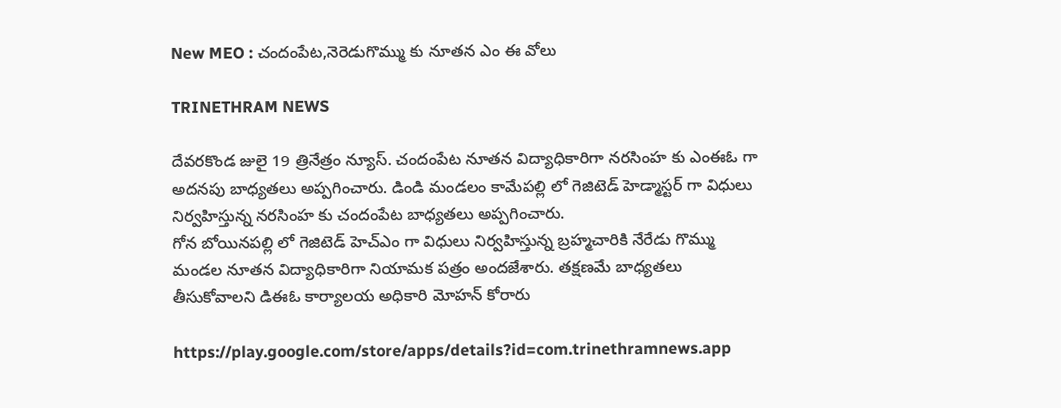New MEO : చందంపేట,నెరెడుగొమ్ము కు నూతన ఎం ఈ వోలు

TRINETHRAM NEWS

దేవరకొండ జులై 19 త్రినేత్రం న్యూస్. చందంపేట నూతన విద్యాధికారిగా నరసింహ కు ఎంఈఓ గా అదనపు బాధ్యతలు అప్పగించారు. డిండి మండలం కామేపల్లి లో గెజిటెడ్ హెడ్మాస్టర్ గా విధులు నిర్వహిస్తున్న నరసింహ కు చందంపేట బాధ్యతలు అప్పగించారు.
గోన బోయినపల్లి లో గెజిటెడ్ హెచ్ఎం గా విధులు నిర్వహిస్తున్న బ్రహ్మచారికి నేరేడు గొమ్ము మండల నూతన విద్యాధికారిగా నియామక పత్రం అందజేశారు. తక్షణమే బాధ్యతలు తీసుకోవాలని డిఈఓ కార్యాలయ అధికారి మోహన్ కోరారు

https://play.google.com/store/apps/details?id=com.trinethramnews.app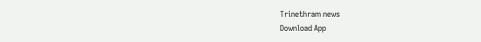Trinethram news
Download App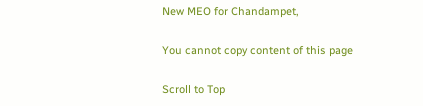New MEO for Chandampet,

You cannot copy content of this page

Scroll to Top